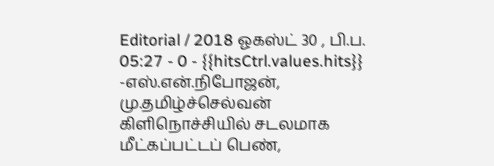Editorial / 2018 ஓகஸ்ட் 30 , பி.ப. 05:27 - 0 - {{hitsCtrl.values.hits}}
-எஸ்.என்.நிபோஜன், மு.தமிழ்ச்செல்வன்
கிளிநொச்சியில் சடலமாக மீட்கப்பட்டப் பெண்,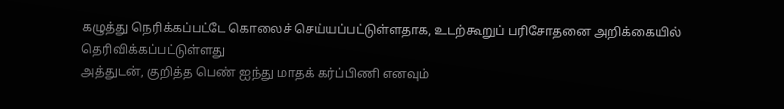கழுத்து நெரிக்கப்பட்டே கொலைச் செய்யப்பட்டுள்ளதாக, உடற்கூறுப் பரிசோதனை அறிக்கையில் தெரிவிக்கப்பட்டுள்ளது
அத்துடன், குறித்த பெண் ஐந்து மாதக் கர்ப்பிணி எனவும்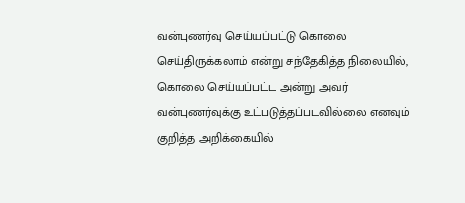வன்புணர்வு செய்யப்பட்டு கொலை செய்திருக்கலாம் என்று சந்தேகித்த நிலையில், கொலை செய்யப்பட்ட அன்று அவர் வன்புணர்வுக்கு உட்படுத்தப்படவில்லை எனவும் குறித்த அறிக்கையில்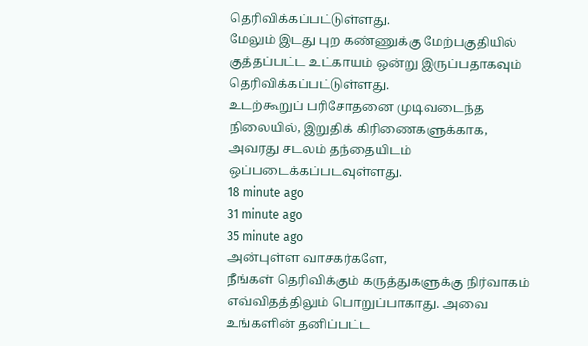தெரிவிக்கப்பட்டுள்ளது.
மேலும் இடது புற கண்ணுக்கு மேற்பகுதியில் குத்தப்பட்ட உட்காயம் ஒன்று இருப்பதாகவும் தெரிவிக்கப்பட்டுள்ளது.
உடற்கூறுப் பரிசோதனை முடிவடைந்த நிலையில், இறுதிக் கிரிணைகளுக்காக, அவரது சடலம் தந்தையிடம் ஒப்படைக்கப்படவுள்ளது.
18 minute ago
31 minute ago
35 minute ago
அன்புள்ள வாசகர்களே,
நீங்கள் தெரிவிக்கும் கருத்துகளுக்கு நிர்வாகம் எவ்விதத்திலும் பொறுப்பாகாது. அவை உங்களின் தனிப்பட்ட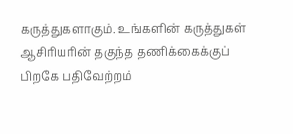கருத்துகளாகும். உங்களின் கருத்துகள் ஆசிரியரின் தகுந்த தணிக்கைக்குப் பிறகே பதிவேற்றம்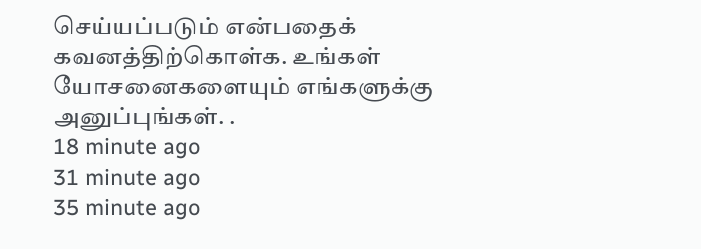செய்யப்படும் என்பதைக் கவனத்திற்கொள்க. உங்கள் யோசனைகளையும் எங்களுக்கு அனுப்புங்கள். .
18 minute ago
31 minute ago
35 minute ago